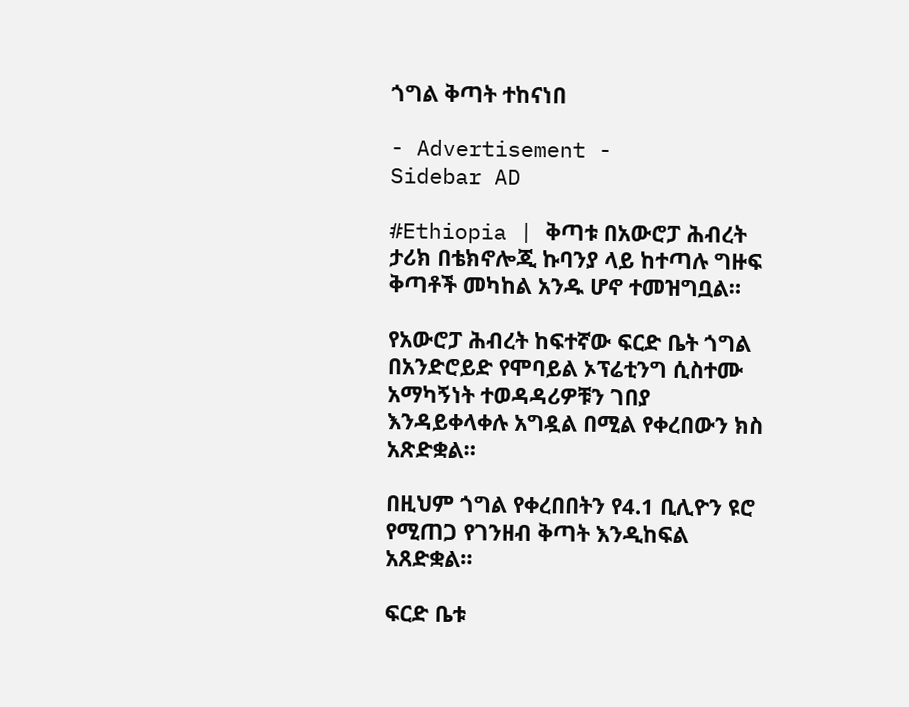ጎግል ቅጣት ተከናነበ

- Advertisement -
Sidebar AD

#Ethiopia | ቅጣቱ በአውሮፓ ሕብረት ታሪክ በቴክኖሎጂ ኩባንያ ላይ ከተጣሉ ግዙፍ ቅጣቶች መካከል አንዱ ሆኖ ተመዝግቧል።

የአውሮፓ ሕብረት ከፍተኛው ፍርድ ቤት ጎግል በአንድሮይድ የሞባይል ኦፕሬቲንግ ሲስተሙ አማካኝነት ተወዳዳሪዎቹን ገበያ እንዳይቀላቀሉ አግዷል በሚል የቀረበውን ክስ አጽድቋል።

በዚህም ጎግል የቀረበበትን የ4.1 ቢሊዮን ዩሮ የሚጠጋ የገንዘብ ቅጣት እንዲከፍል አጸድቋል።

ፍርድ ቤቱ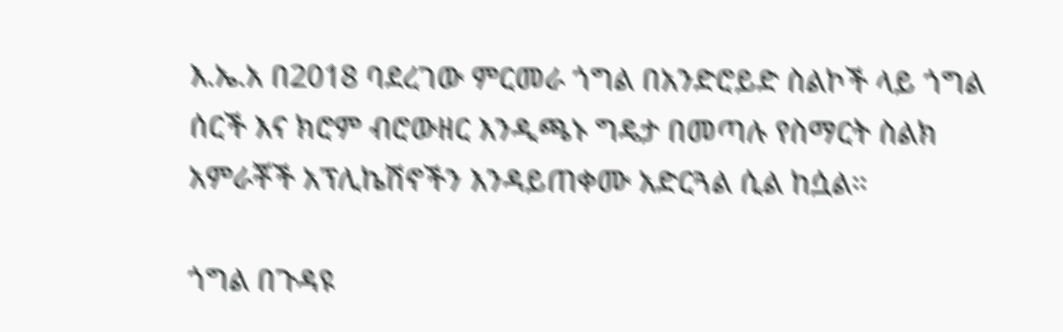እ.ኤ.አ በ2018 ባደረገው ምርመራ ጎግል በአንድሮይድ ስልኮች ላይ ጎግል ሰርች እና ክሮም ብሮውዘር እንዲጫኑ ግዴታ በመጣሉ የስማርት ስልክ አምራቾች አፕሊኬሽኖችን እንዳይጠቀሙ አድርጓል ሲል ከሷል።

ጎግል በጉዳዩ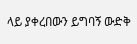ላይ ያቀረበውን ይግባኝ ውድቅ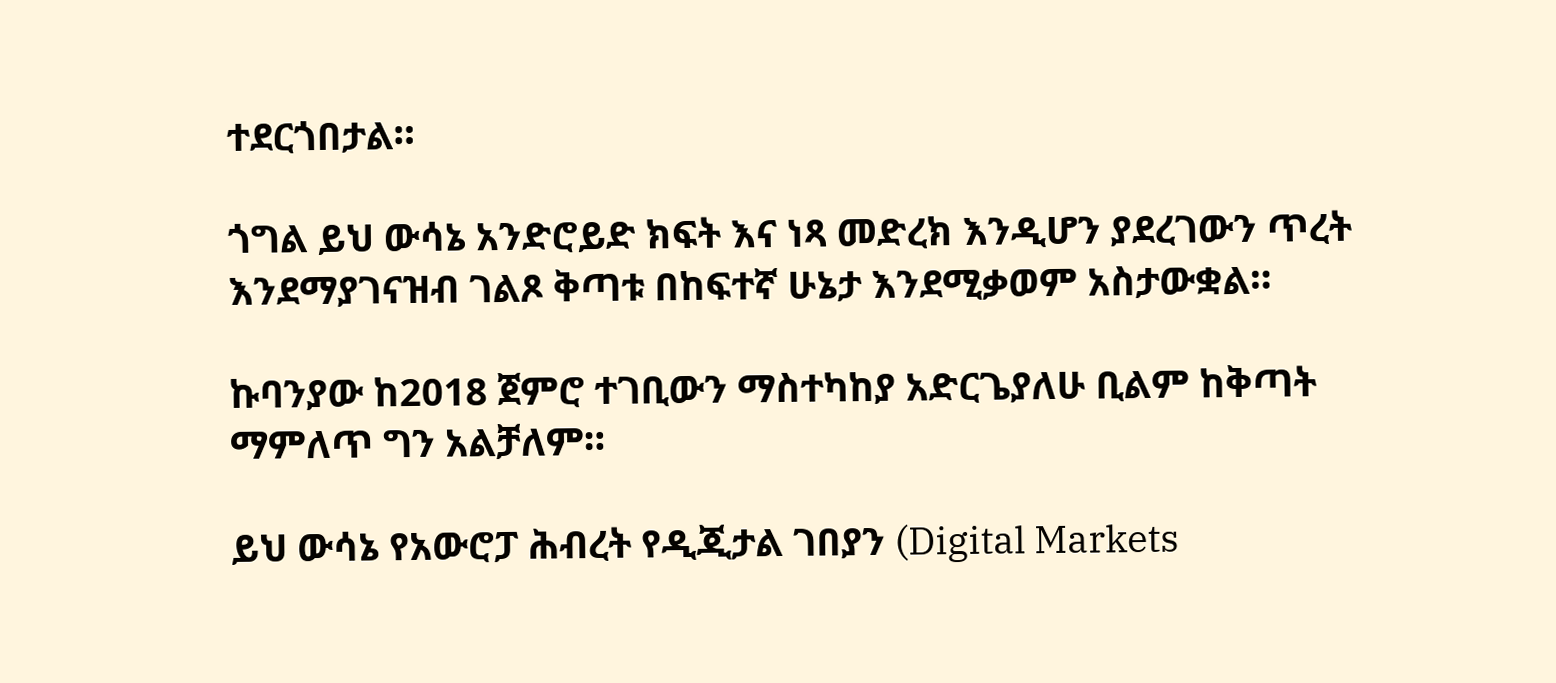ተደርጎበታል።

ጎግል ይህ ውሳኔ አንድሮይድ ክፍት እና ነጻ መድረክ እንዲሆን ያደረገውን ጥረት እንደማያገናዝብ ገልጾ ቅጣቱ በከፍተኛ ሁኔታ እንደሚቃወም አስታውቋል።

ኩባንያው ከ2018 ጀምሮ ተገቢውን ማስተካከያ አድርጌያለሁ ቢልም ከቅጣት ማምለጥ ግን አልቻለም።

ይህ ውሳኔ የአውሮፓ ሕብረት የዲጂታል ገበያን (Digital Markets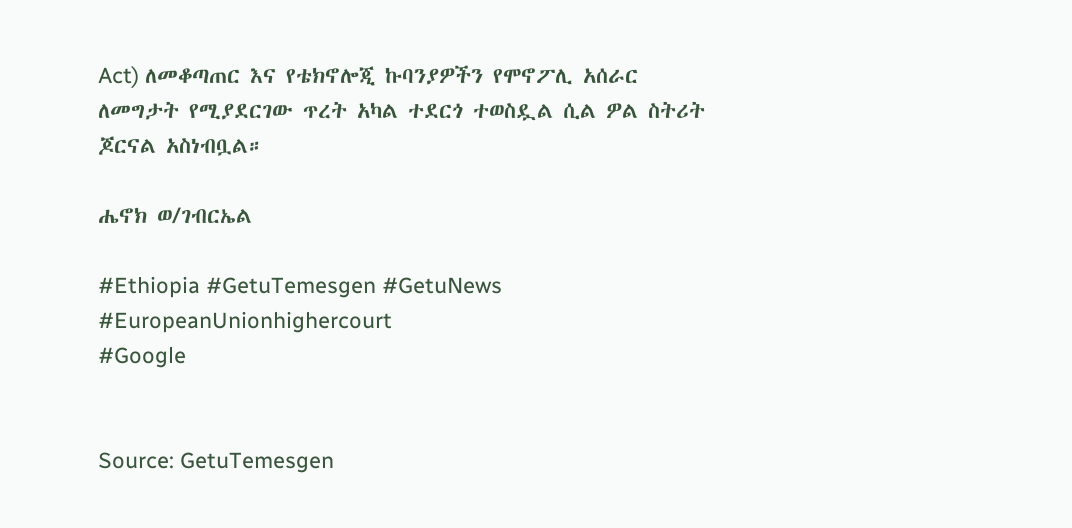Act) ለመቆጣጠር እና የቴክኖሎጂ ኩባንያዎችን የሞኖፖሊ አሰራር ለመግታት የሚያደርገው ጥረት አካል ተደርጎ ተወስዷል ሲል ዎል ስትሪት ጆርናል አስነብቧል።

ሔኖክ ወ/ገብርኤል

#Ethiopia #GetuTemesgen #GetuNews
#EuropeanUnionhighercourt
#Google


Source: GetuTemesgen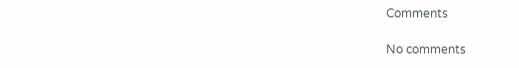Comments

No comments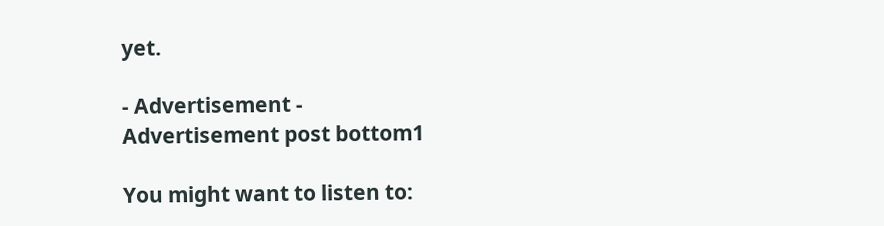yet.

- Advertisement -
Advertisement post bottom1

You might want to listen to: